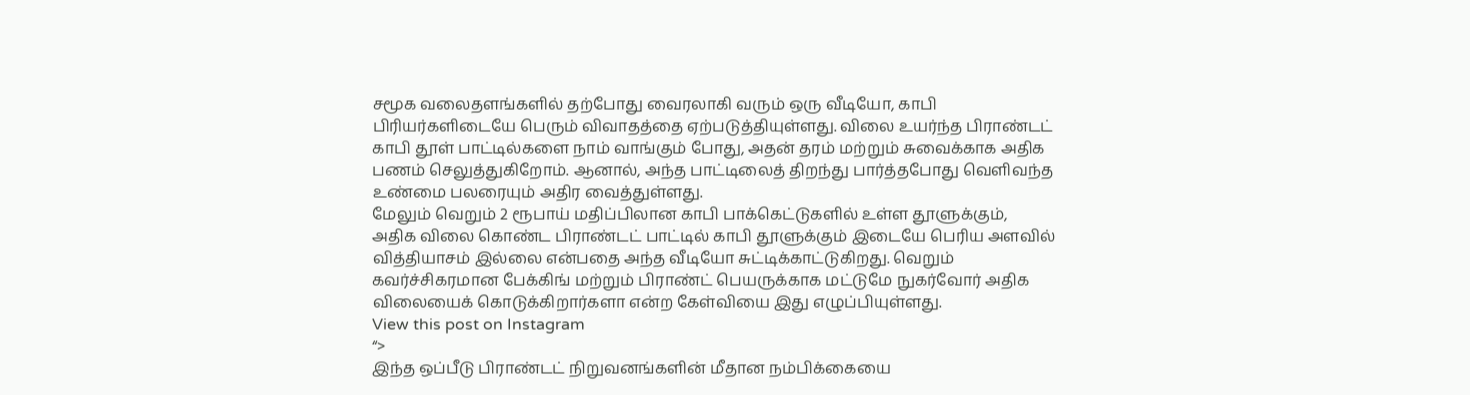சமூக வலைதளங்களில் தற்போது வைரலாகி வரும் ஒரு வீடியோ, காபி பிரியர்களிடையே பெரும் விவாதத்தை ஏற்படுத்தியுள்ளது. விலை உயர்ந்த பிராண்டட் காபி தூள் பாட்டில்களை நாம் வாங்கும் போது, அதன் தரம் மற்றும் சுவைக்காக அதிக பணம் செலுத்துகிறோம். ஆனால், அந்த பாட்டிலைத் திறந்து பார்த்தபோது வெளிவந்த உண்மை பலரையும் அதிர வைத்துள்ளது.
மேலும் வெறும் 2 ரூபாய் மதிப்பிலான காபி பாக்கெட்டுகளில் உள்ள தூளுக்கும், அதிக விலை கொண்ட பிராண்டட் பாட்டில் காபி தூளுக்கும் இடையே பெரிய அளவில் வித்தியாசம் இல்லை என்பதை அந்த வீடியோ சுட்டிக்காட்டுகிறது. வெறும் கவர்ச்சிகரமான பேக்கிங் மற்றும் பிராண்ட் பெயருக்காக மட்டுமே நுகர்வோர் அதிக விலையைக் கொடுக்கிறார்களா என்ற கேள்வியை இது எழுப்பியுள்ளது.
View this post on Instagram
“>
இந்த ஒப்பீடு பிராண்டட் நிறுவனங்களின் மீதான நம்பிக்கையை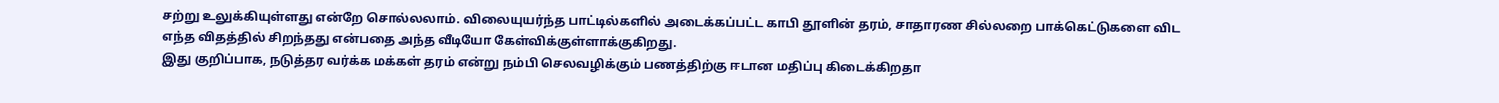சற்று உலுக்கியுள்ளது என்றே சொல்லலாம். விலையுயர்ந்த பாட்டில்களில் அடைக்கப்பட்ட காபி தூளின் தரம், சாதாரண சில்லறை பாக்கெட்டுகளை விட எந்த விதத்தில் சிறந்தது என்பதை அந்த வீடியோ கேள்விக்குள்ளாக்குகிறது.
இது குறிப்பாக, நடுத்தர வர்க்க மக்கள் தரம் என்று நம்பி செலவழிக்கும் பணத்திற்கு ஈடான மதிப்பு கிடைக்கிறதா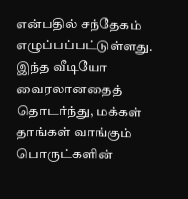என்பதில் சந்தேகம் எழுப்பப்பட்டுள்ளது. இந்த வீடியோ வைரலானதைத் தொடர்ந்து, மக்கள் தாங்கள் வாங்கும் பொருட்களின்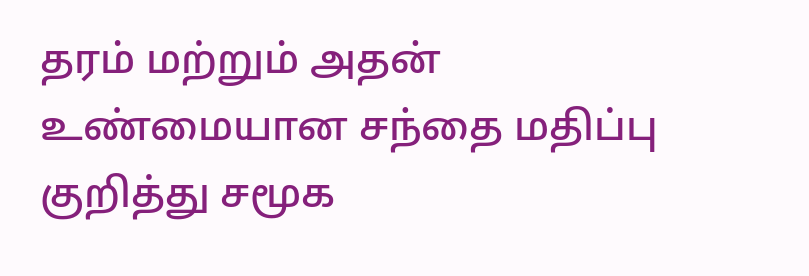தரம் மற்றும் அதன் உண்மையான சந்தை மதிப்பு குறித்து சமூக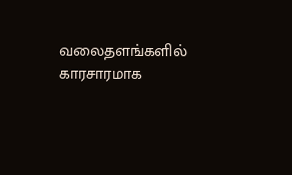வலைதளங்களில் காரசாரமாக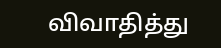விவாதித்து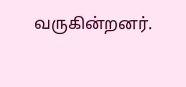வருகின்றனர்.